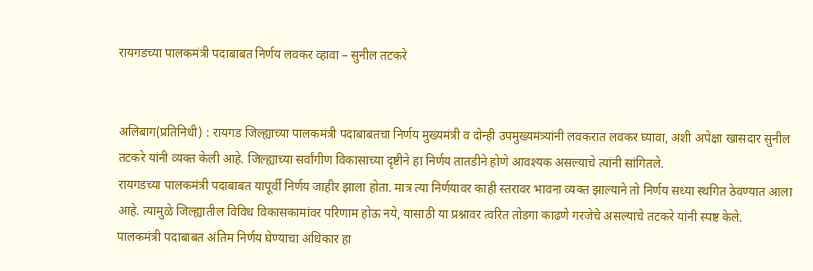रायगडच्या पालकमंत्री पदाबाबत निर्णय लवकर व्हावा – सुनील तटकरे


अलिबाग(प्रतिनिधी) : रायगड जिल्ह्याच्या पालकमंत्री पदाबाबतचा निर्णय मुख्यमंत्री व दोन्ही उपमुख्यमंत्र्यांनी लवकरात लवकर घ्यावा, अशी अपेक्षा खासदार सुनील तटकरे यांनी व्यक्त केली आहे. जिल्ह्याच्या सर्वांगीण विकासाच्या दृष्टीने हा निर्णय तातडीने होणे आवश्यक असल्याचे त्यांनी सांगितले.
रायगडच्या पालकमंत्री पदाबाबत यापूर्वी निर्णय जाहीर झाला होता. मात्र त्या निर्णयावर काही स्तरावर भावना व्यक्त झाल्याने तो निर्णय सध्या स्थगित ठेवण्यात आला आहे. त्यामुळे जिल्ह्यातील विविध विकासकामांवर परिणाम होऊ नये, यासाठी या प्रश्नावर त्वरित तोडगा काढणे गरजेचे असल्याचे तटकरे यांनी स्पष्ट केले.
पालकमंत्री पदाबाबत अंतिम निर्णय घेण्याचा अधिकार हा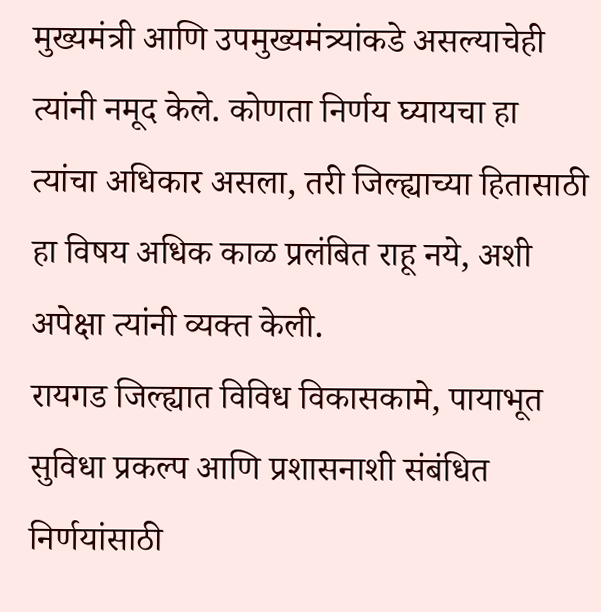मुख्यमंत्री आणि उपमुख्यमंत्र्यांकडे असल्याचेही त्यांनी नमूद केले. कोणता निर्णय घ्यायचा हा त्यांचा अधिकार असला, तरी जिल्ह्याच्या हितासाठी हा विषय अधिक काळ प्रलंबित राहू नये, अशी अपेक्षा त्यांनी व्यक्त केली.
रायगड जिल्ह्यात विविध विकासकामे, पायाभूत सुविधा प्रकल्प आणि प्रशासनाशी संबंधित निर्णयांसाठी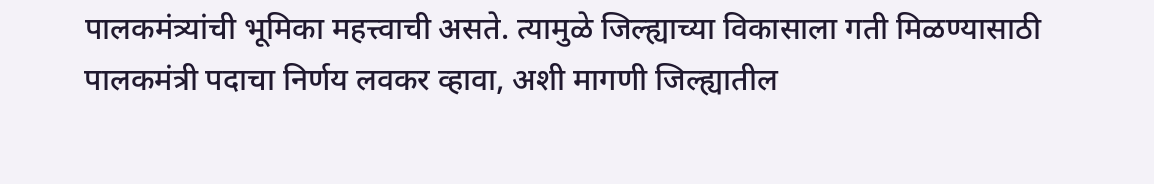पालकमंत्र्यांची भूमिका महत्त्वाची असते. त्यामुळे जिल्ह्याच्या विकासाला गती मिळण्यासाठी पालकमंत्री पदाचा निर्णय लवकर व्हावा, अशी मागणी जिल्ह्यातील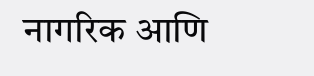नागरिक आणि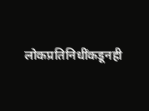लोकप्रतिनिधींकडूनही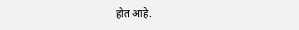होत आहे.